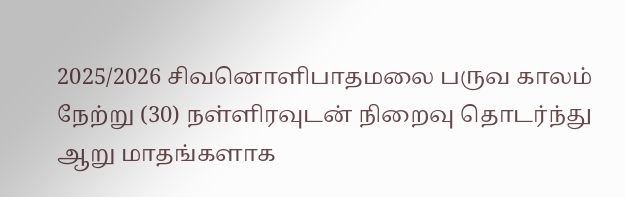2025/2026 சிவனொளிபாதமலை பருவ காலம் நேற்று (30) நள்ளிரவுடன் நிறைவு தொடர்ந்து ஆறு மாதங்களாக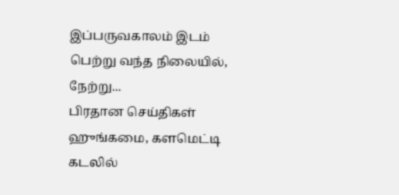இப்பருவகாலம் இடம் பெற்று வந்த நிலையில், நேற்று...
பிரதான செய்திகள்
ஹுங்கமை, களமெட்டி கடலில்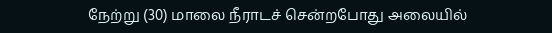நேற்று (30) மாலை நீராடச் சென்றபோது அலையில்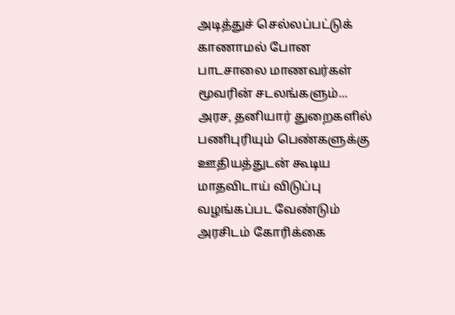அடித்துச் செல்லப்பட்டுக் காணாமல் போன பாடசாலை மாணவர்கள் மூவரின் சடலங்களும்...
அரச, தனியார் துறைகளில் பணிபுரியும் பெண்களுக்கு ஊதியத்துடன் கூடிய மாதவிடாய் விடுப்பு வழங்கப்பட வேண்டும் அரசிடம் கோரிக்கை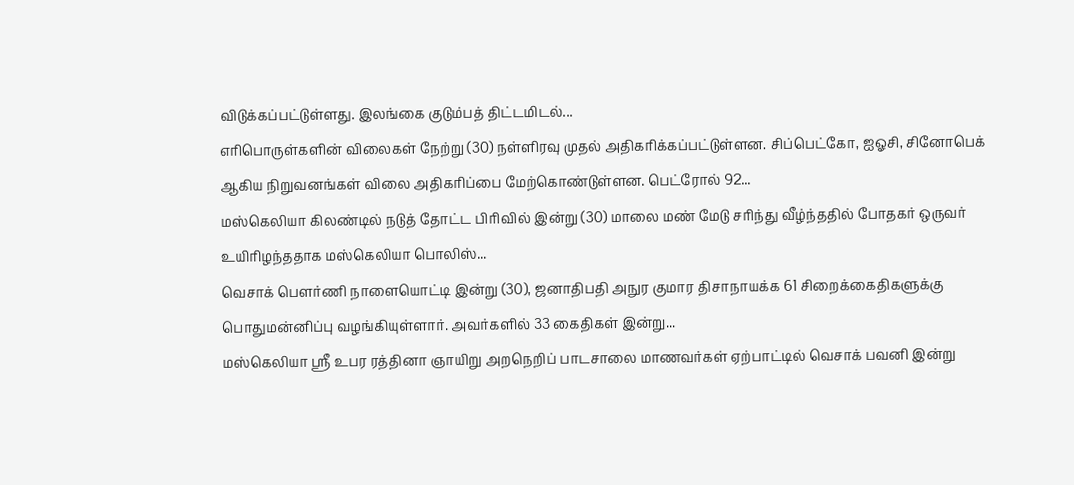விடுக்கப்பட்டுள்ளது. இலங்கை குடும்பத் திட்டமிடல்...
எரிபொருள்களின் விலைகள் நேற்று (30) நள்ளிரவு முதல் அதிகரிக்கப்பட்டுள்ளன. சிப்பெட்கோ, ஐஓசி, சினோபெக் ஆகிய நிறுவனங்கள் விலை அதிகரிப்பை மேற்கொண்டுள்ளன. பெட்ரோல் 92...
மஸ்கெலியா கிலண்டில் நடுத் தோட்ட பிரிவில் இன்று (30) மாலை மண் மேடு சரிந்து வீழ்ந்ததில் போதகர் ஒருவர் உயிரிழந்ததாக மஸ்கெலியா பொலிஸ்...
வெசாக் பௌர்ணி நாளையொட்டி இன்று (30), ஜனாதிபதி அநுர குமார திசாநாயக்க 61 சிறைக்கைதிகளுக்கு பொதுமன்னிப்பு வழங்கியுள்ளார். அவர்களில் 33 கைதிகள் இன்று...
மஸ்கெலியா ஸ்ரீ உபர ரத்தினா ஞாயிறு அறநெறிப் பாடசாலை மாணவர்கள் ஏற்பாட்டில் வெசாக் பவனி இன்று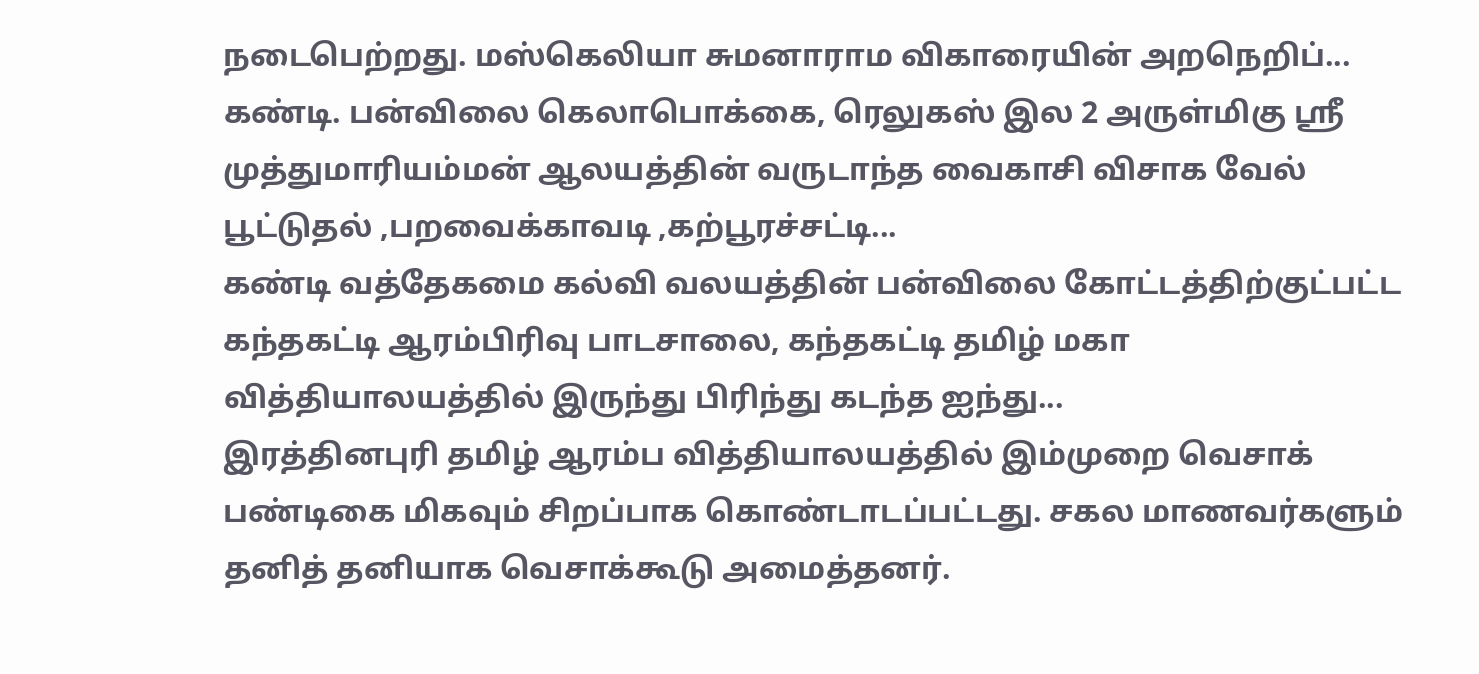நடைபெற்றது. மஸ்கெலியா சுமனாராம விகாரையின் அறநெறிப்...
கண்டி. பன்விலை கெலாபொக்கை, ரெலுகஸ் இல 2 அருள்மிகு ஶ்ரீ முத்துமாரியம்மன் ஆலயத்தின் வருடாந்த வைகாசி விசாக வேல் பூட்டுதல் ,பறவைக்காவடி ,கற்பூரச்சட்டி...
கண்டி வத்தேகமை கல்வி வலயத்தின் பன்விலை கோட்டத்திற்குட்பட்ட கந்தகட்டி ஆரம்பிரிவு பாடசாலை, கந்தகட்டி தமிழ் மகா வித்தியாலயத்தில் இருந்து பிரிந்து கடந்த ஐந்து...
இரத்தினபுரி தமிழ் ஆரம்ப வித்தியாலயத்தில் இம்முறை வெசாக் பண்டிகை மிகவும் சிறப்பாக கொண்டாடப்பட்டது. சகல மாணவர்களும் தனித் தனியாக வெசாக்கூடு அமைத்தனர்.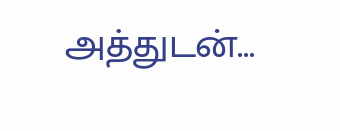அத்துடன்...